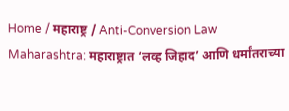Home / महाराष्ट्र / Anti-Conversion Law Maharashtra: महाराष्ट्रात ‘लव्ह जिहाद’ आणि धर्मांतराच्या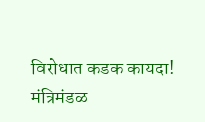विरोधात कडक कायदा! मंत्रिमंडळ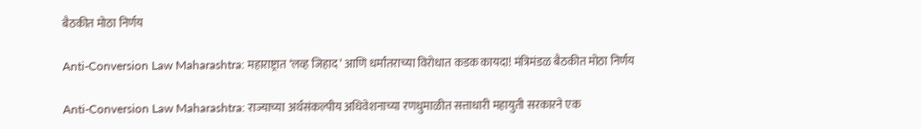बैठकीत मोठा निर्णय

Anti-Conversion Law Maharashtra: महाराष्ट्रात ‘लव्ह जिहाद’ आणि धर्मांतराच्या विरोधात कडक कायदा! मंत्रिमंडळ बैठकीत मोठा निर्णय

Anti-Conversion Law Maharashtra: राज्याच्या अर्थसंकल्पीय अधिवेशनाच्या रणधुमाळीत सत्ताधारी महायुती सरकारने एक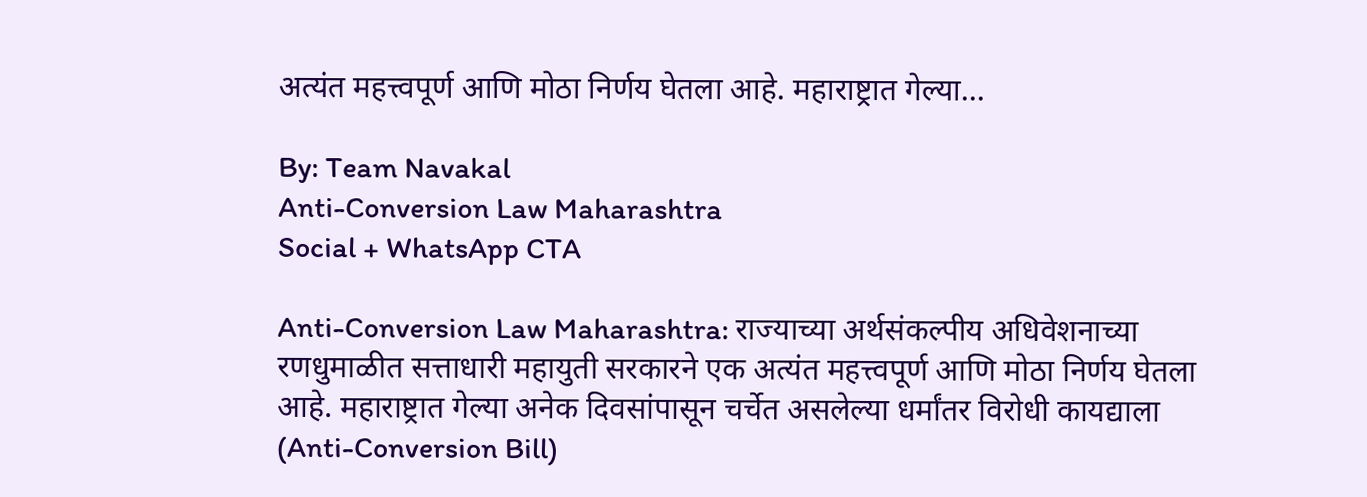अत्यंत महत्त्वपूर्ण आणि मोठा निर्णय घेतला आहे. महाराष्ट्रात गेल्या...

By: Team Navakal
Anti-Conversion Law Maharashtra
Social + WhatsApp CTA

Anti-Conversion Law Maharashtra: राज्याच्या अर्थसंकल्पीय अधिवेशनाच्या रणधुमाळीत सत्ताधारी महायुती सरकारने एक अत्यंत महत्त्वपूर्ण आणि मोठा निर्णय घेतला आहे. महाराष्ट्रात गेल्या अनेक दिवसांपासून चर्चेत असलेल्या धर्मांतर विरोधी कायद्याला (Anti-Conversion Bill)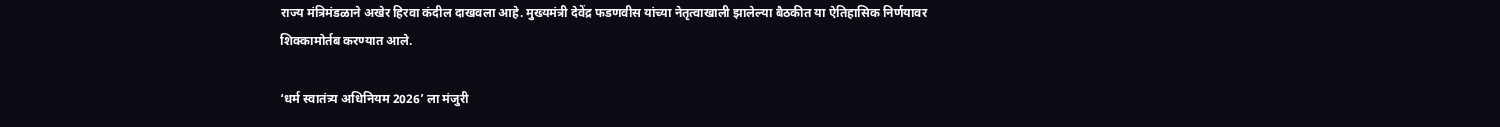राज्य मंत्रिमंडळाने अखेर हिरवा कंदील दाखवला आहे. मुख्यमंत्री देवेंद्र फडणवीस यांच्या नेतृत्वाखाली झालेल्या बैठकीत या ऐतिहासिक निर्णयावर शिक्कामोर्तब करण्यात आले.

‘धर्म स्वातंत्र्य अधिनियम 2026’ ला मंजुरी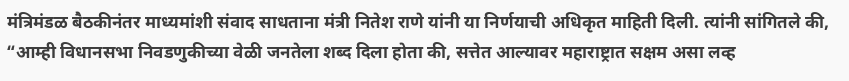मंत्रिमंडळ बैठकीनंतर माध्यमांशी संवाद साधताना मंत्री नितेश राणे यांनी या निर्णयाची अधिकृत माहिती दिली. त्यांनी सांगितले की, “आम्ही विधानसभा निवडणुकीच्या वेळी जनतेला शब्द दिला होता की, सत्तेत आल्यावर महाराष्ट्रात सक्षम असा लव्ह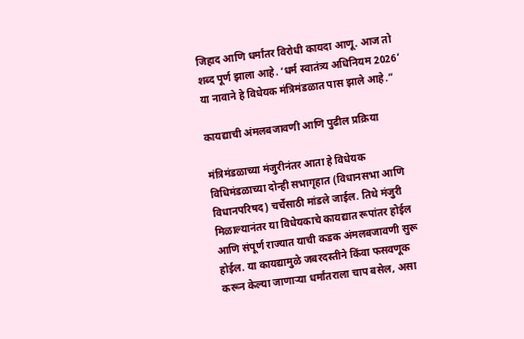जिहाद आणि धर्मांतर विरोधी कायदा आणू. आज तो शब्द पूर्ण झाला आहे. ‘धर्म स्वातंत्र्य अधिनियम 2026’ या नावाने हे विधेयक मंत्रिमंडळात पास झाले आहे.”

कायद्याची अंमलबजावणी आणि पुढील प्रक्रिया

मंत्रिमंडळाच्या मंजुरीनंतर आता हे विधेयक विधिमंडळाच्या दोन्ही सभागृहात (विधानसभा आणि विधानपरिषद) चर्चेसाठी मांडले जाईल. तिथे मंजुरी मिळाल्यानंतर या विधेयकाचे कायद्यात रूपांतर होईल आणि संपूर्ण राज्यात याची कडक अंमलबजावणी सुरू होईल. या कायद्यामुळे जबरदस्तीने किंवा फसवणूक करून केल्या जाणाऱ्या धर्मांतराला चाप बसेल, असा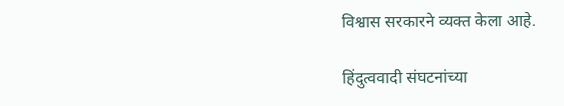विश्वास सरकारने व्यक्त केला आहे.

हिंदुत्ववादी संघटनांच्या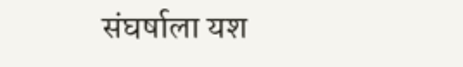संघर्षाला यश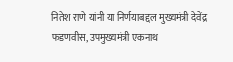नितेश राणे यांनी या निर्णयाबद्दल मुख्यमंत्री देवेंद्र फडणवीस, उपमुख्यमंत्री एकनाथ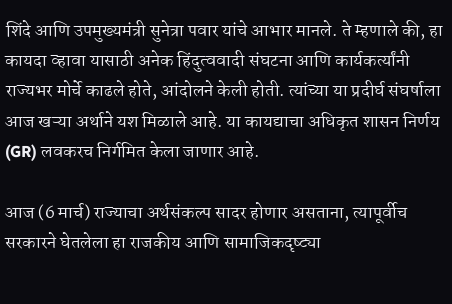शिंदे आणि उपमुख्यमंत्री सुनेत्रा पवार यांचे आभार मानले. ते म्हणाले की, हा कायदा व्हावा यासाठी अनेक हिंदुत्ववादी संघटना आणि कार्यकर्त्यांनी राज्यभर मोर्चे काढले होते, आंदोलने केली होती. त्यांच्या या प्रदीर्घ संघर्षाला आज खऱ्या अर्थाने यश मिळाले आहे. या कायद्याचा अधिकृत शासन निर्णय (GR) लवकरच निर्गमित केला जाणार आहे.

आज (6 मार्च) राज्याचा अर्थसंकल्प सादर होणार असताना, त्यापूर्वीच सरकारने घेतलेला हा राजकीय आणि सामाजिकदृष्ट्या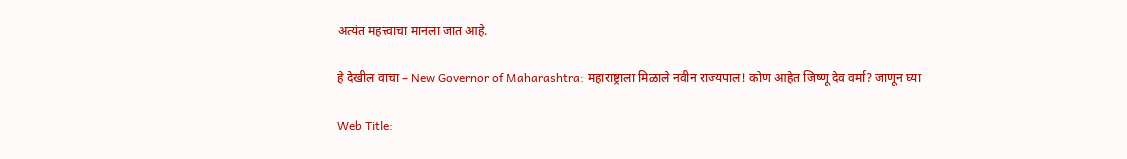अत्यंत महत्त्वाचा मानला जात आहे.

हे देखील वाचा – New Governor of Maharashtra: महाराष्ट्राला मिळाले नवीन राज्यपाल! कोण आहेत जिष्णू देव वर्मा? जाणून घ्या

Web Title: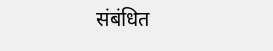संबंधित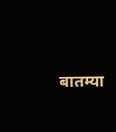बातम्या